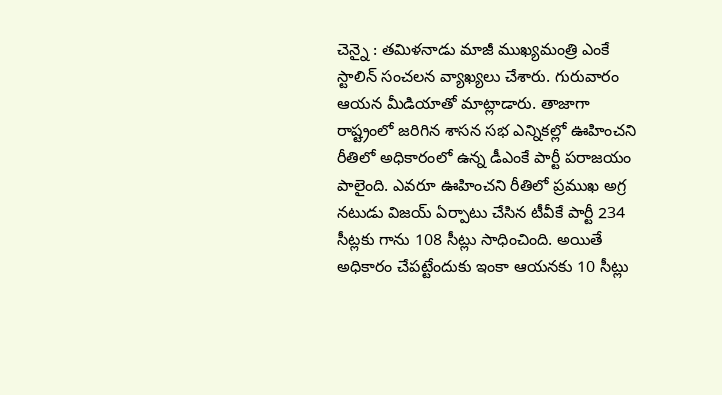చెన్నై : తమిళనాడు మాజీ ముఖ్యమంత్రి ఎంకే స్టాలిన్ సంచలన వ్యాఖ్యలు చేశారు. గురువారం ఆయన మీడియాతో మాట్లాడారు. తాజాగా రాష్ట్రంలో జరిగిన శాసన సభ ఎన్నికల్లో ఊహించని రీతిలో అధికారంలో ఉన్న డీఎంకే పార్టీ పరాజయం పాలైంది. ఎవరూ ఊహించని రీతిలో ప్రముఖ అగ్ర నటుడు విజయ్ ఏర్పాటు చేసిన టీవీకే పార్టీ 234 సీట్లకు గాను 108 సీట్లు సాధించింది. అయితే అధికారం చేపట్టేందుకు ఇంకా ఆయనకు 10 సీట్లు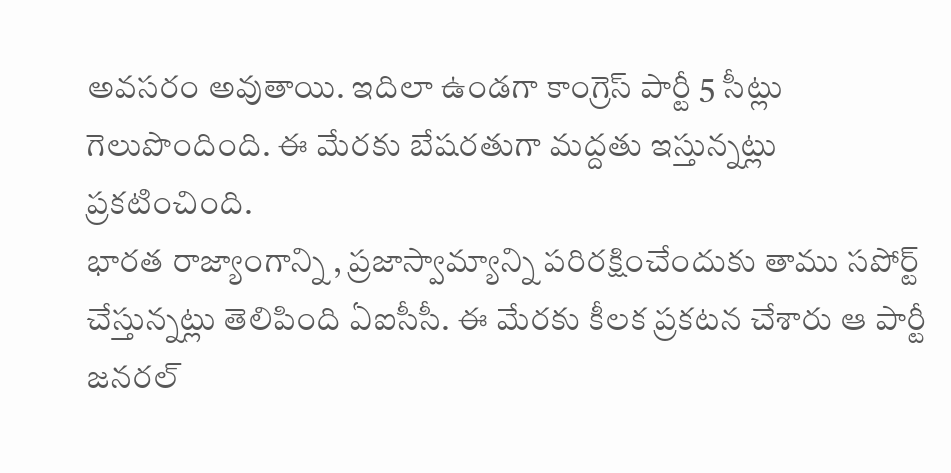అవసరం అవుతాయి. ఇదిలా ఉండగా కాంగ్రెస్ పార్టీ 5 సీట్లు గెలుపొందింది. ఈ మేరకు బేషరతుగా మద్దతు ఇస్తున్నట్లు ప్రకటించింది.
భారత రాజ్యాంగాన్ని , ప్రజాస్వామ్యాన్ని పరిరక్షించేందుకు తాము సపోర్ట్ చేస్తున్నట్లు తెలిపింది ఏఐసీసీ. ఈ మేరకు కీలక ప్రకటన చేశారు ఆ పార్టీ జనరల్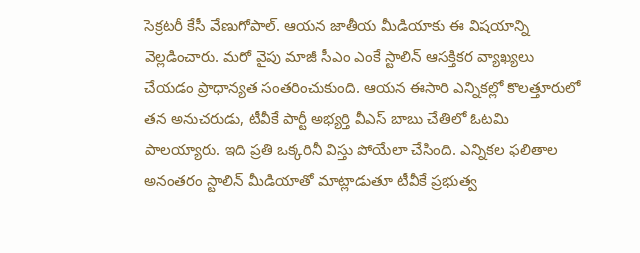సెక్రటరీ కేసీ వేణుగోపాల్. ఆయన జాతీయ మీడియాకు ఈ విషయాన్ని వెల్లడించారు. మరో వైపు మాజీ సీఎం ఎంకే స్టాలిన్ ఆసక్తికర వ్యాఖ్యలు చేయడం ప్రాధాన్యత సంతరించుకుంది. ఆయన ఈసారి ఎన్నికల్లో కొలత్తూరులో తన అనుచరుడు, టీవీకే పార్టీ అభ్యర్తి వీఎస్ బాబు చేతిలో ఓటమి పాలయ్యారు. ఇది ప్రతి ఒక్కరినీ విస్తు పోయేలా చేసింది. ఎన్నికల ఫలితాల అనంతరం స్టాలిన్ మీడియాతో మాట్లాడుతూ టీవీకే ప్రభుత్వ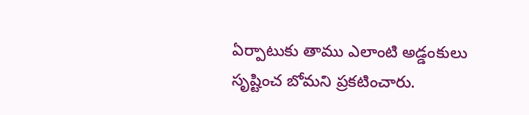ఏర్పాటుకు తాము ఎలాంటి అడ్డంకులు సృష్టించ బోమని ప్రకటించారు.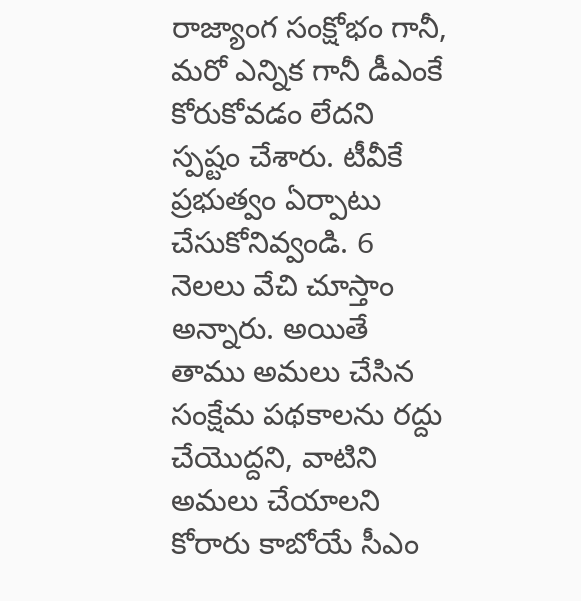రాజ్యాంగ సంక్షోభం గానీ, మరో ఎన్నిక గానీ డీఎంకే కోరుకోవడం లేదని స్పష్టం చేశారు. టీవీకే ప్రభుత్వం ఏర్పాటు చేసుకోనివ్వండి. 6 నెలలు వేచి చూస్తాం అన్నారు. అయితే తాము అమలు చేసిన సంక్షేమ పథకాలను రద్దు చేయొద్దని, వాటిని అమలు చేయాలని కోరారు కాబోయే సీఎం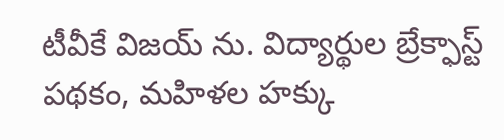టీవీకే విజయ్ ను. విద్యార్థుల బ్రేక్ఫాస్ట్ పథకం, మహిళల హక్కు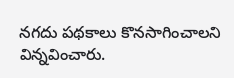నగదు పథకాలు కొనసాగించాలని విన్నవించారు.